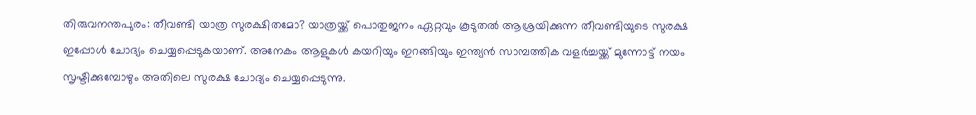തിരുവനന്തപുരം: തീവണ്ടി യാത്ര സുരക്ഷിതമോ? യാത്രയ്ക്ക് പൊതുജനം ഏറ്റവും കൂടുതൽ ആശ്രയിക്കുന്ന തീവണ്ടിയുടെ സുരക്ഷ ഇപ്പോൾ ചോദ്യം ചെയ്യപ്പെടുകയാണ്. അനേകം ആളുകൾ കയറിയും ഇറങ്ങിയും ഇന്ത്യൻ സാമ്പത്തിക വളർച്ചയ്ക്ക് മുന്നോട്ട് നയം സൃഷ്ടിക്കുമ്പോഴും അതിലെ സുരക്ഷ ചോദ്യം ചെയ്യപ്പെടുന്നു.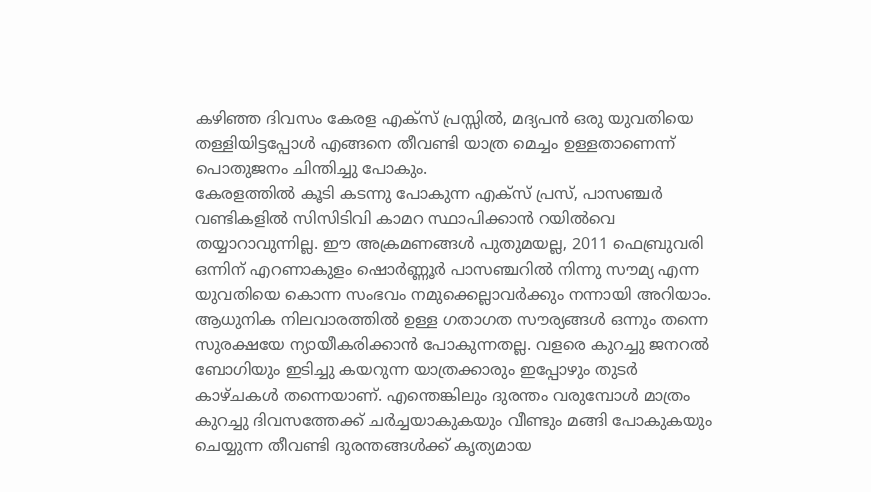കഴിഞ്ഞ ദിവസം കേരള എക്സ് പ്രസ്സിൽ, മദ്യപൻ ഒരു യുവതിയെ തള്ളിയിട്ടപ്പോൾ എങ്ങനെ തീവണ്ടി യാത്ര മെച്ചം ഉള്ളതാണെന്ന് പൊതുജനം ചിന്തിച്ചു പോകും.
കേരളത്തിൽ കൂടി കടന്നു പോകുന്ന എക്സ് പ്രസ്, പാസഞ്ചർ വണ്ടികളിൽ സിസിടിവി കാമറ സ്ഥാപിക്കാൻ റയിൽവെ തയ്യാറാവുന്നില്ല. ഈ അക്രമണങ്ങൾ പുതുമയല്ല, 2011 ഫെബ്രുവരി ഒന്നിന് എറണാകുളം ഷൊർണ്ണൂർ പാസഞ്ചറിൽ നിന്നു സൗമ്യ എന്ന യുവതിയെ കൊന്ന സംഭവം നമുക്കെല്ലാവർക്കും നന്നായി അറിയാം. ആധുനിക നിലവാരത്തിൽ ഉള്ള ഗതാഗത സൗര്യങ്ങൾ ഒന്നും തന്നെ സുരക്ഷയേ ന്യായീകരിക്കാൻ പോകുന്നതല്ല. വളരെ കുറച്ചു ജനറൽ ബോഗിയും ഇടിച്ചു കയറുന്ന യാത്രക്കാരും ഇപ്പോഴും തുടർ കാഴ്ചകൾ തന്നെയാണ്. എന്തെങ്കിലും ദുരന്തം വരുമ്പോൾ മാത്രം കുറച്ചു ദിവസത്തേക്ക് ചർച്ചയാകുകയും വീണ്ടും മങ്ങി പോകുകയും ചെയ്യുന്ന തീവണ്ടി ദുരന്തങ്ങൾക്ക് കൃത്യമായ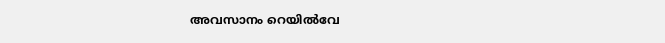അവസാനം റെയിൽവേ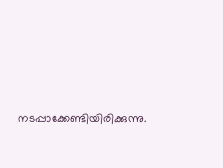നടപ്പാക്കേണ്ടിയിരിക്കുന്നു.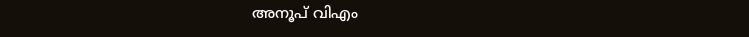അനൂപ് വിഎം